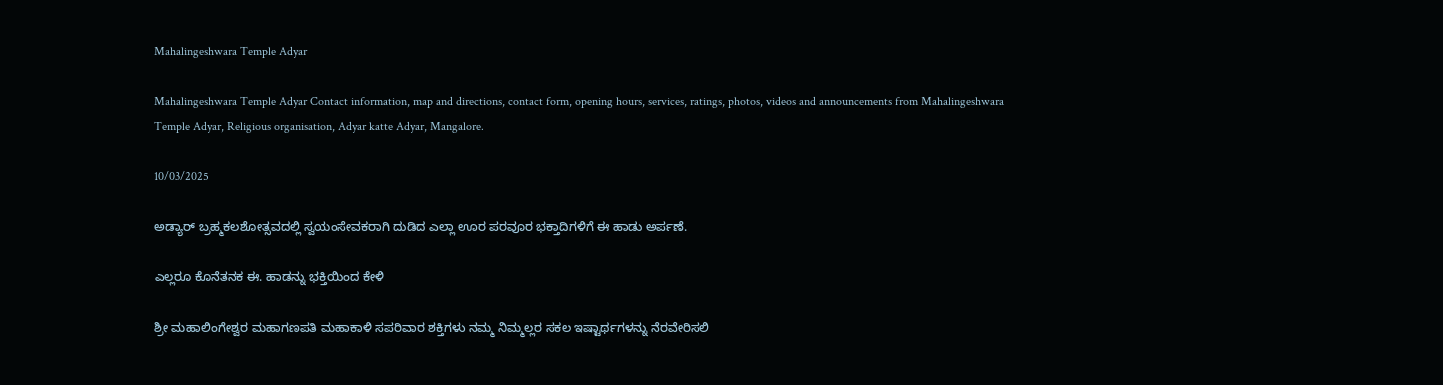Mahalingeshwara Temple Adyar

Mahalingeshwara Temple Adyar Contact information, map and directions, contact form, opening hours, services, ratings, photos, videos and announcements from Mahalingeshwara Temple Adyar, Religious organisation, Adyar katte Adyar, Mangalore.

10/03/2025

ಅಡ್ಯಾರ್ ಬ್ರಹ್ಮಕಲಶೋತ್ಸವದಲ್ಲಿ ಸ್ವಯಂಸೇವಕರಾಗಿ ದುಡಿದ ಎಲ್ಲಾ ಊರ ಪರವೂರ ಭಕ್ತಾದಿಗಳಿಗೆ ಈ ಹಾಡು ಅರ್ಪಣೆ.

ಎಲ್ಲರೂ ಕೊನೆತನಕ ಈ. ಹಾಡನ್ನು ಭಕ್ತಿಯಿಂದ ಕೇಳಿ

ಶ್ರೀ ಮಹಾಲಿಂಗೇಶ್ವರ ಮಹಾಗಣಪತಿ ಮಹಾಕಾಳಿ ಸಪರಿವಾರ ಶಕ್ತಿಗಳು ನಮ್ಮ ನಿಮ್ಮಲ್ಲರ ಸಕಲ ಇಷ್ಟಾರ್ಥಗಳನ್ನು ನೆರವೇರಿಸಲಿ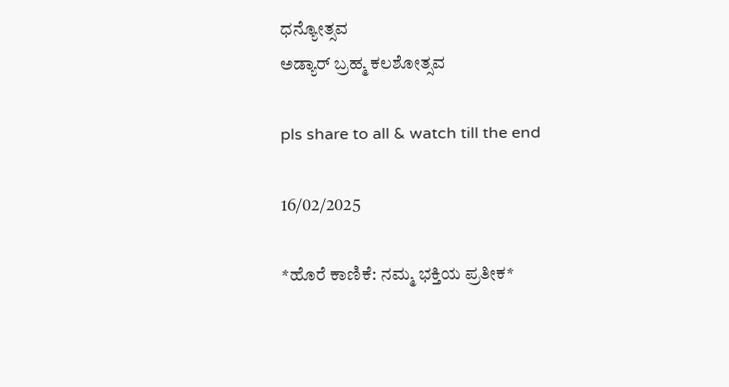ಧನ್ಯೋತ್ಸವ
ಅಡ್ಯಾರ್ ಬ್ರಹ್ಮ ಕಲಶೋತ್ಸವ

pls share to all & watch till the end

16/02/2025

*ಹೊರೆ ಕಾಣಿಕೆ: ನಮ್ಮ ಭಕ್ತಿಯ ಪ್ರತೀಕ*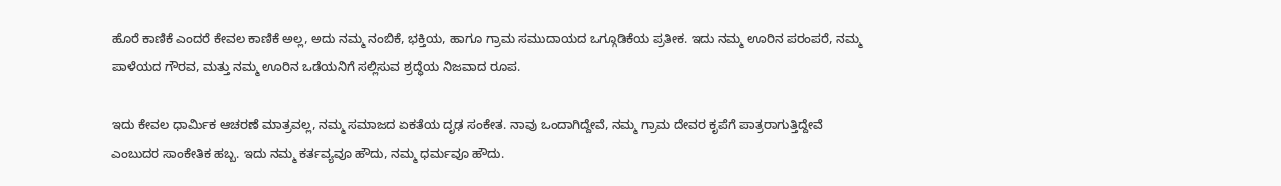ಹೊರೆ ಕಾಣಿಕೆ ಎಂದರೆ ಕೇವಲ ಕಾಣಿಕೆ ಅಲ್ಲ, ಅದು ನಮ್ಮ ನಂಬಿಕೆ, ಭಕ್ತಿಯ, ಹಾಗೂ ಗ್ರಾಮ ಸಮುದಾಯದ ಒಗ್ಗೂಡಿಕೆಯ ಪ್ರತೀಕ. ಇದು ನಮ್ಮ ಊರಿನ ಪರಂಪರೆ, ನಮ್ಮ ಪಾಳೆಯದ ಗೌರವ, ಮತ್ತು ನಮ್ಮ ಊರಿನ ಒಡೆಯನಿಗೆ ಸಲ್ಲಿಸುವ ಶ್ರದ್ಧೆಯ ನಿಜವಾದ ರೂಪ.

ಇದು ಕೇವಲ ಧಾರ್ಮಿಕ ಆಚರಣೆ ಮಾತ್ರವಲ್ಲ, ನಮ್ಮ ಸಮಾಜದ ಏಕತೆಯ ದೃಢ ಸಂಕೇತ. ನಾವು ಒಂದಾಗಿದ್ದೇವೆ, ನಮ್ಮ ಗ್ರಾಮ ದೇವರ ಕೃಪೆಗೆ ಪಾತ್ರರಾಗುತ್ತಿದ್ದೇವೆ ಎಂಬುದರ ಸಾಂಕೇತಿಕ ಹಬ್ಬ. ಇದು ನಮ್ಮ ಕರ್ತವ್ಯವೂ ಹೌದು, ನಮ್ಮ ಧರ್ಮವೂ ಹೌದು.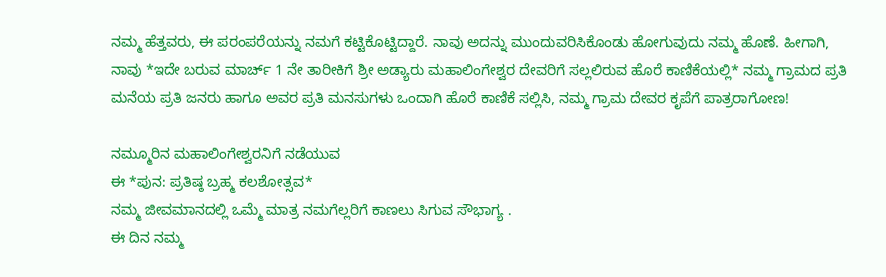ನಮ್ಮ ಹೆತ್ತವರು, ಈ ಪರಂಪರೆಯನ್ನು ನಮಗೆ ಕಟ್ಟಿಕೊಟ್ಟಿದ್ದಾರೆ. ನಾವು ಅದನ್ನು ಮುಂದುವರಿಸಿಕೊಂಡು ಹೋಗುವುದು ನಮ್ಮ ಹೊಣೆ. ಹೀಗಾಗಿ, ನಾವು *ಇದೇ ಬರುವ ಮಾರ್ಚ್ 1 ನೇ ತಾರೀಕಿಗೆ ಶ್ರೀ ಅಡ್ಯಾರು ಮಹಾಲಿಂಗೇಶ್ವರ ದೇವರಿಗೆ ಸಲ್ಲಲಿರುವ ಹೊರೆ ಕಾಣಿಕೆಯಲ್ಲಿ* ನಮ್ಮ ಗ್ರಾಮದ ಪ್ರತಿ ಮನೆಯ ಪ್ರತಿ ಜನರು ಹಾಗೂ ಅವರ ಪ್ರತಿ ಮನಸುಗಳು ಒಂದಾಗಿ ಹೊರೆ ಕಾಣಿಕೆ ಸಲ್ಲಿಸಿ, ನಮ್ಮ ಗ್ರಾಮ ದೇವರ ಕೃಪೆಗೆ ಪಾತ್ರರಾಗೋಣ!

ನಮ್ಮೂರಿನ ಮಹಾಲಿಂಗೇಶ್ವರನಿಗೆ ನಡೆಯುವ
ಈ *ಪುನ: ಪ್ರತಿಷ್ಠ ಬ್ರಹ್ಮ ಕಲಶೋತ್ಸವ*
ನಮ್ಮ ಜೀವಮಾನದಲ್ಲಿ ಒಮ್ಮೆ ಮಾತ್ರ ನಮಗೆಲ್ಲರಿಗೆ ಕಾಣಲು ಸಿಗುವ ಸೌಭಾಗ್ಯ .
ಈ ದಿನ ನಮ್ಮ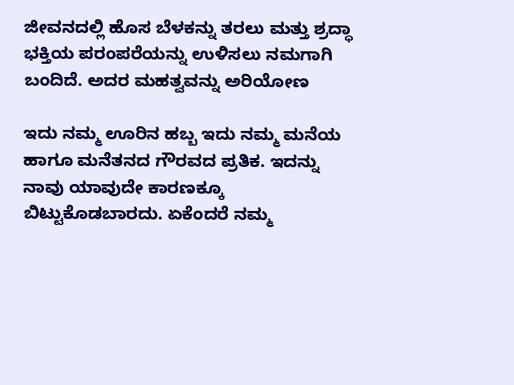ಜೀವನದಲ್ಲಿ ಹೊಸ ಬೆಳಕನ್ನು ತರಲು ಮತ್ತು ಶ್ರದ್ಧಾ ಭಕ್ತಿಯ ಪರಂಪರೆಯನ್ನು ಉಳಿಸಲು ನಮಗಾಗಿ ಬಂದಿದೆ. ಅದರ ಮಹತ್ವವನ್ನು ಅರಿಯೋಣ

ಇದು ನಮ್ಮ ಊರಿನ ಹಬ್ಬ ಇದು ನಮ್ಮ ಮನೆಯ ಹಾಗೂ ಮನೆತನದ ಗೌರವದ ಪ್ರತಿಕ. ಇದನ್ನು ನಾವು ಯಾವುದೇ ಕಾರಣಕ್ಕೂ ಬಿಟ್ಟುಕೊಡಬಾರದು. ಏಕೆಂದರೆ ನಮ್ಮ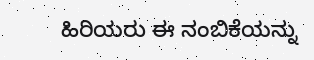ಹಿರಿಯರು ಈ ನಂಬಿಕೆಯನ್ನು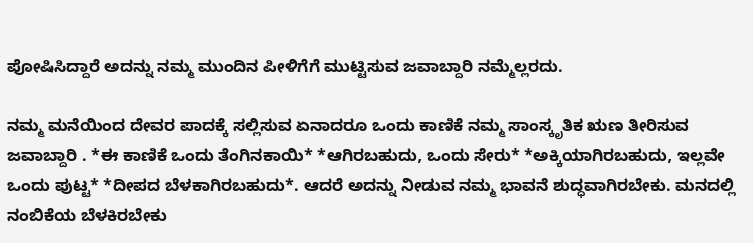ಪೋಷಿಸಿದ್ದಾರೆ ಅದನ್ನು ನಮ್ಮ ಮುಂದಿನ ಪೀಳಿಗೆಗೆ ಮುಟ್ಟಿಸುವ ಜವಾಬ್ದಾರಿ ನಮ್ಮೆಲ್ಲರದು.

ನಮ್ಮ ಮನೆಯಿಂದ ದೇವರ ಪಾದಕ್ಕೆ ಸಲ್ಲಿಸುವ ಏನಾದರೂ ಒಂದು ಕಾಣಿಕೆ ನಮ್ಮ ಸಾಂಸ್ಕೃತಿಕ ಋಣ ತೀರಿಸುವ ಜವಾಬ್ದಾರಿ . *ಈ ಕಾಣಿಕೆ ಒಂದು ತೆಂಗಿನಕಾಯಿ* *ಆಗಿರಬಹುದು, ಒಂದು ಸೇರು* *ಅಕ್ಕಿಯಾಗಿರಬಹುದು, ಇಲ್ಲವೇ ಒಂದು ಪುಟ್ಟ* *ದೀಪದ ಬೆಳಕಾಗಿರಬಹುದು*. ಆದರೆ ಅದನ್ನು ನೀಡುವ ನಮ್ಮ ಭಾವನೆ ಶುದ್ಧವಾಗಿರಬೇಕು. ಮನದಲ್ಲಿ ನಂಬಿಕೆಯ ಬೆಳಕಿರಬೇಕು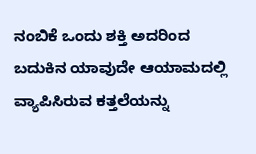ನಂಬಿಕೆ ಒಂದು ಶಕ್ತಿ ಅದರಿಂದ ಬದುಕಿನ ಯಾವುದೇ ಆಯಾಮದಲ್ಲಿ ವ್ಯಾಪಿಸಿರುವ ಕತ್ತಲೆಯನ್ನು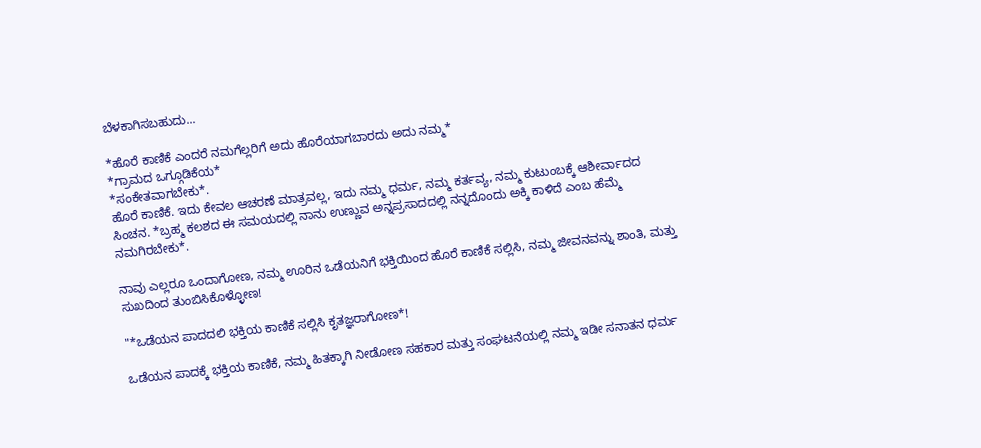ಬೆಳಕಾಗಿಸಬಹುದು...

*ಹೊರೆ ಕಾಣಿಕೆ ಎಂದರೆ ನಮಗೆಲ್ಲರಿಗೆ ಅದು ಹೊರೆಯಾಗಬಾರದು ಅದು ನಮ್ಮ*
*ಗ್ರಾಮದ ಒಗ್ಗೂಡಿಕೆಯ*
*ಸಂಕೇತವಾಗಬೇಕು*.
ಹೊರೆ ಕಾಣಿಕೆ. ಇದು ಕೇವಲ ಆಚರಣೆ ಮಾತ್ರವಲ್ಲ, ಇದು ನಮ್ಮ ಧರ್ಮ, ನಮ್ಮ ಕರ್ತವ್ಯ, ನಮ್ಮ ಕುಟುಂಬಕ್ಕೆ ಆಶೀರ್ವಾದದ ಸಿಂಚನ. *ಬ್ರಹ್ಮ ಕಲಶದ ಈ ಸಮಯದಲ್ಲಿ ನಾನು ಉಣ್ಣುವ ಅನ್ನಪ್ರಸಾದದಲ್ಲಿ ನನ್ನದೊಂದು ಅಕ್ಕಿ ಕಾಳಿದೆ ಎಂಬ ಹೆಮ್ಮೆ ನಮಗಿರಬೇಕು*.

ನಾವು ಎಲ್ಲರೂ ಒಂದಾಗೋಣ, ನಮ್ಮ ಊರಿನ ಒಡೆಯನಿಗೆ ಭಕ್ತಿಯಿಂದ ಹೊರೆ ಕಾಣಿಕೆ ಸಲ್ಲಿಸಿ, ನಮ್ಮ ಜೀವನವನ್ನು ಶಾಂತಿ, ಮತ್ತು ಸುಖದಿಂದ ತುಂಬಿಸಿಕೊಳ್ಳೋಣ!

"*ಒಡೆಯನ ಪಾದದಲಿ ಭಕ್ತಿಯ ಕಾಣಿಕೆ ಸಲ್ಲಿಸಿ ಕೃತಜ್ಞರಾಗೋಣ*!

ಒಡೆಯನ ಪಾದಕ್ಕೆ ಭಕ್ತಿಯ ಕಾಣಿಕೆ, ನಮ್ಮ ಹಿತಕ್ಕಾಗಿ ನೀಡೋಣ ಸಹಕಾರ ಮತ್ತು ಸಂಘಟನೆಯಲ್ಲಿ ನಮ್ಮ ಇಡೀ ಸನಾತನ ಧರ್ಮ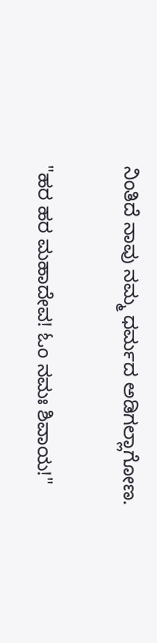ನಿಂತಿದೆ ನಾವು ನಮ್ಮ ಧರ್ಮದ ಅಡಿಗಲ್ಲಾಗೋಣ.

"ಹರ ಹರ ಮಹಾದೇವ! ಓಂ ನಮಃ ಶಿವಾಯ!"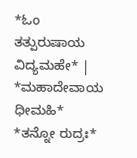*ಓಂ ತತ್ಪುರುಷಾಯ ವಿದ್ಯಮಹೇ* |
*ಮಹಾದೇವಾಯ ಧೀಮಹಿ*
*ತನ್ನೋ ರುದ್ರಃ*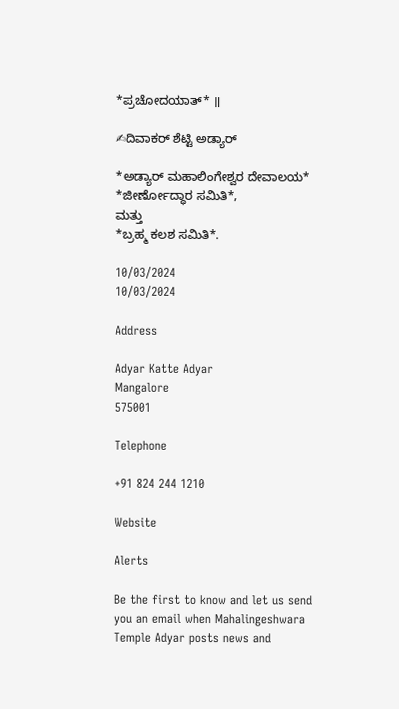*ಪ್ರಚೋದಯಾತ್* ॥

✍ದಿವಾಕರ್ ಶೆಟ್ಟಿ ಅಡ್ಯಾರ್

*ಅಡ್ಯಾರ್ ಮಹಾಲಿಂಗೇಶ್ವರ ದೇವಾಲಯ* *ಜೀರ್ಣೋದ್ಧಾರ ಸಮಿತಿ*,
ಮತ್ತು
*ಬ್ರಹ್ಮ ಕಲಶ ಸಮಿತಿ*.

10/03/2024
10/03/2024

Address

Adyar Katte Adyar
Mangalore
575001

Telephone

+91 824 244 1210

Website

Alerts

Be the first to know and let us send you an email when Mahalingeshwara Temple Adyar posts news and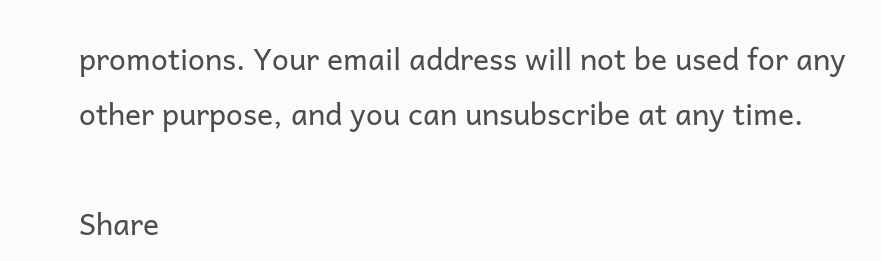promotions. Your email address will not be used for any other purpose, and you can unsubscribe at any time.

Share